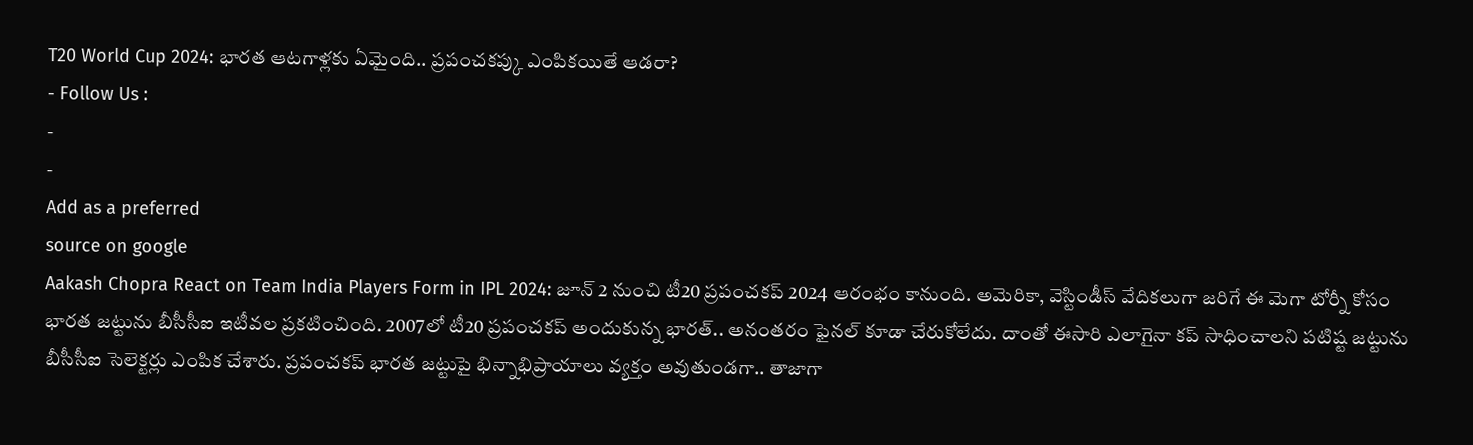T20 World Cup 2024: భారత ఆటగాళ్లకు ఏమైంది.. ప్రపంచకప్కు ఎంపికయితే ఆడరా?
- Follow Us :
-
-
Add as a preferred
source on google
Aakash Chopra React on Team India Players Form in IPL 2024: జూన్ 2 నుంచి టీ20 ప్రపంచకప్ 2024 ఆరంభం కానుంది. అమెరికా, వెస్టిండీస్ వేదికలుగా జరిగే ఈ మెగా టోర్నీ కోసం భారత జట్టును బీసీసీఐ ఇటీవల ప్రకటించింది. 2007లో టీ20 ప్రపంచకప్ అందుకున్న భారత్.. అనంతరం ఫైనల్ కూడా చేరుకోలేదు. దాంతో ఈసారి ఎలాగైనా కప్ సాధించాలని పటిష్ట జట్టును బీసీసీఐ సెలెక్టర్లు ఎంపిక చేశారు. ప్రపంచకప్ భారత జట్టుపై భిన్నాభిప్రాయాలు వ్యక్తం అవుతుండగా.. తాజాగా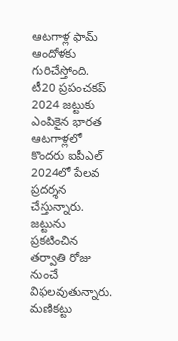ఆటగాళ్ల ఫామ్ ఆందోళకు గురిచేస్తోంది.
టీ20 ప్రపంచకప్ 2024 జట్టుకు ఎంపికైన భారత ఆటగాళ్లలో కొందరు ఐపీఎల్ 2024లో పేలవ ప్రదర్శన చేస్తున్నారు. జట్టును ప్రకటించిన తర్వాతి రోజు నుంచే విఫలవుతున్నారు. మణికట్టు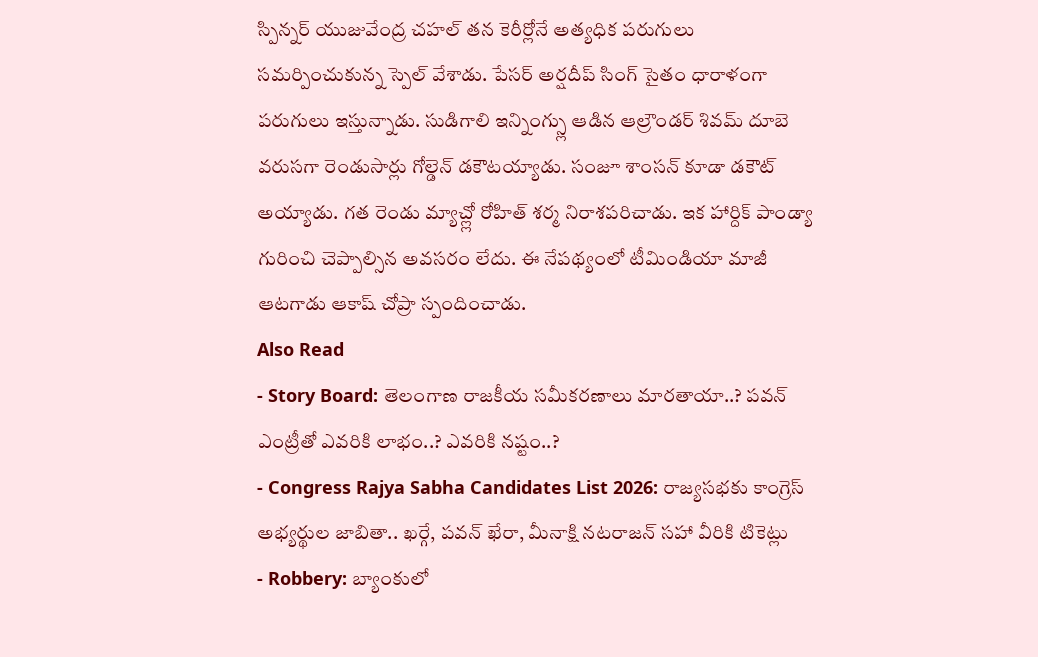స్పిన్నర్ యుజువేంద్ర చహల్ తన కెరీర్లోనే అత్యధిక పరుగులు సమర్పించుకున్న స్పెల్ వేశాడు. పేసర్ అర్షదీప్ సింగ్ సైతం ధారాళంగా పరుగులు ఇస్తున్నాడు. సుడిగాలి ఇన్నింగ్స్లు ఆడిన ఆల్రౌండర్ శివమ్ దూబె వరుసగా రెండుసార్లు గోల్డెన్ డకౌటయ్యాడు. సంజూ శాంసన్ కూడా డకౌట్ అయ్యాడు. గత రెండు మ్యాచ్ల్లో రోహిత్ శర్మ నిరాశపరిచాడు. ఇక హార్దిక్ పాండ్యా గురించి చెప్పాల్సిన అవసరం లేదు. ఈ నేపథ్యంలో టీమిండియా మాజీ ఆటగాడు ఆకాష్ చోప్రా స్పందించాడు.
Also Read
- Story Board: తెలంగాణ రాజకీయ సమీకరణాలు మారతాయా..? పవన్ ఎంట్రీతో ఎవరికి లాభం..? ఎవరికి నష్టం..?
- Congress Rajya Sabha Candidates List 2026: రాజ్యసభకు కాంగ్రెస్ అభ్యర్థుల జాబితా.. ఖర్గే, పవన్ ఖేరా, మీనాక్షి నటరాజన్ సహా వీరికి టికెట్లు
- Robbery: బ్యాంకులో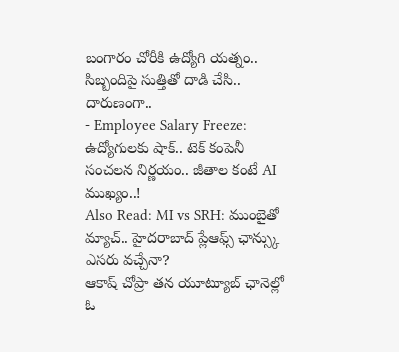బంగారం చోరీకి ఉద్యోగి యత్నం.. సిబ్బందిపై సుత్తితో దాడి చేసి.. దారుణంగా..
- Employee Salary Freeze: ఉద్యోగులకు షాక్.. టెక్ కంపెనీ సంచలన నిర్ణయం.. జీతాల కంటే AI ముఖ్యం..!
Also Read: MI vs SRH: ముంబైతో మ్యాచ్.. హైదరాబాద్ ప్లేఆఫ్స్ ఛాన్స్కు ఎసరు వచ్చేనా?
ఆకాష్ చోప్రా తన యూట్యూబ్ ఛానెల్లో ఓ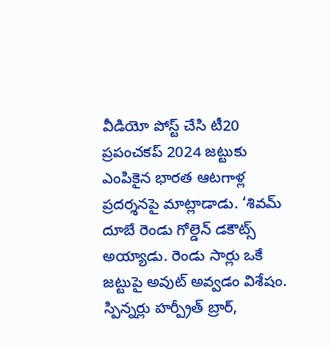వీడియో పోస్ట్ చేసి టీ20 ప్రపంచకప్ 2024 జట్టుకు ఎంపికైన భారత ఆటగాళ్ల ప్రదర్శనపై మాట్లాడాడు. ‘శివమ్ దూబే రెండు గోల్డెన్ డకౌట్స్ అయ్యాడు. రెండు సార్లు ఒకే జట్టుపై అవుట్ అవ్వడం విశేషం. స్పిన్నర్లు హర్ప్రీత్ బ్రార్,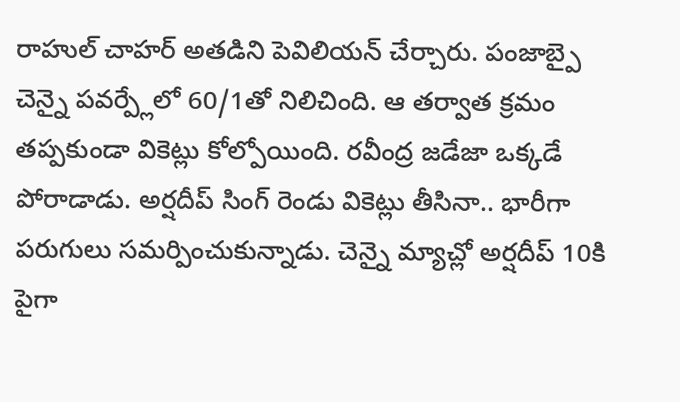రాహుల్ చాహర్ అతడిని పెవిలియన్ చేర్చారు. పంజాబ్పై చెన్నై పవర్ప్లేలో 60/1తో నిలిచింది. ఆ తర్వాత క్రమం తప్పకుండా వికెట్లు కోల్పోయింది. రవీంద్ర జడేజా ఒక్కడే పోరాడాడు. అర్షదీప్ సింగ్ రెండు వికెట్లు తీసినా.. భారీగా పరుగులు సమర్పించుకున్నాడు. చెన్నై మ్యాచ్లో అర్షదీప్ 10కి పైగా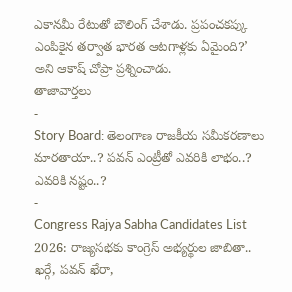ఎకానమీ రేటుతో బౌలింగ్ చేశాడు. ప్రపంచకప్కు ఎంపికైన తర్వాత భారత ఆటగాళ్లకు ఏమైంది?’ అని ఆకాష్ చోప్రా ప్రశ్నించాడు.
తాజావార్తలు
-
Story Board: తెలంగాణ రాజకీయ సమీకరణాలు మారతాయా..? పవన్ ఎంట్రీతో ఎవరికి లాభం..? ఎవరికి నష్టం..?
-
Congress Rajya Sabha Candidates List 2026: రాజ్యసభకు కాంగ్రెస్ అభ్యర్థుల జాబితా.. ఖర్గే, పవన్ ఖేరా,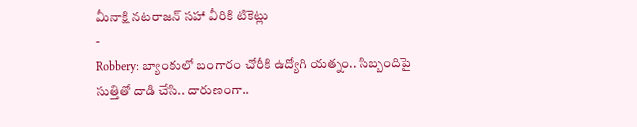మీనాక్షి నటరాజన్ సహా వీరికి టికెట్లు
-
Robbery: బ్యాంకులో బంగారం చోరీకి ఉద్యోగి యత్నం.. సిబ్బందిపై సుత్తితో దాడి చేసి.. దారుణంగా..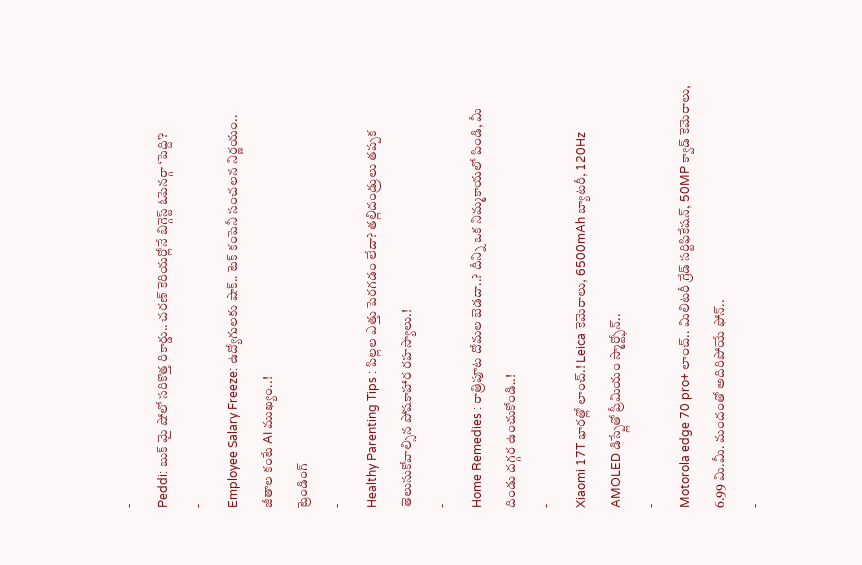-
Peddi: బుక్ మై షోలో సరికొత్త రికార్డు.. చరణ్ కెరియర్లోనే బిగ్గెస్ట్ ఓపెనర్గా ‘పెద్ది’?
-
Employee Salary Freeze: ఉద్యోగులకు షాక్.. టెక్ కంపెనీ సంచలన నిర్ణయం.. జీతాల కంటే AI ముఖ్యం..!
ట్రెండింగ్
-
Healthy Parenting Tips : పిల్లల ఎత్తు పెరగడం లేదా? తల్లిదండ్రులు తప్పక తెలుసుకోవాల్సిన పోషకాహార రహస్యాలు.!
-
Home Remedies : రాత్రిపూట దోమల బెడదా..? దీన్ని ఒక నిమ్మకాయలో పిండి, మీ దిండు దగ్గర ఉంచుకోండి..!
-
Xiaomi 17T భారత్లో లాంచ్.! Leica కెమెరాలు, 6500mAh బ్యాటరీ, 120Hz AMOLED డిస్ప్లేతో ప్రీమియం స్మార్ట్ఫోన్..
-
Motorola edge 70 pro+ లాంచ్.. మిలిటరీ గ్రేడ్ సర్టిఫికేషన్, 50MP క్వాడ్ కెమెరాలు, 6.99 మి.మీ. మందంతో అదిరిపోయే ఫోన్..
-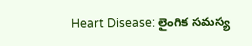Heart Disease: లైంగిక సమస్య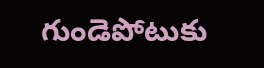గుండెపోటుకు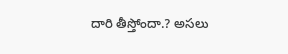దారి తీస్తోందా.? అసలు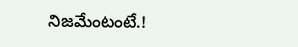నిజమేంటంటే.!